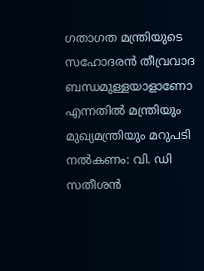ഗതാഗത മന്ത്രിയുടെ സഹോദരന്‍ തീവ്രവാദ ബന്ധമുള്ളയാളാണോ എന്നതില്‍ മന്ത്രിയും മുഖ്യമന്ത്രിയും മറുപടി നല്‍കണം: വി. ഡി സതീശന്‍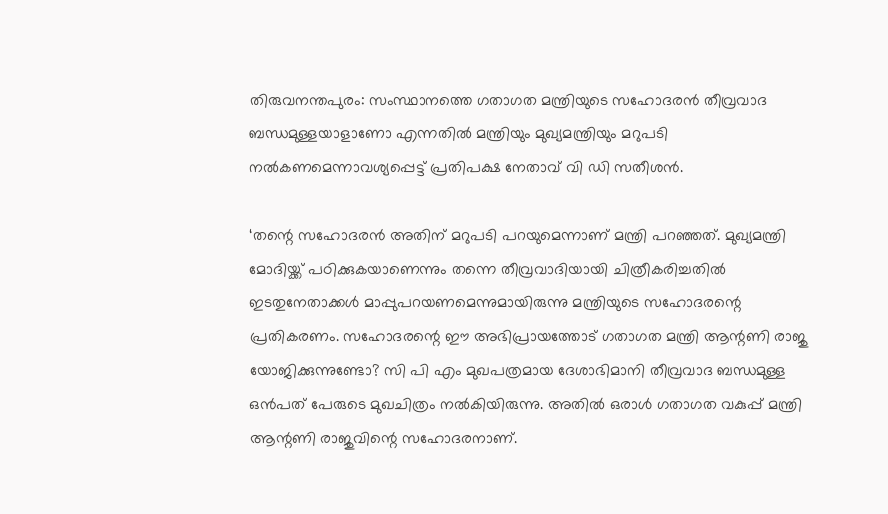തിരുവനന്തപുരം: സംസ്ഥാനത്തെ ഗതാഗത മന്ത്രിയുടെ സഹോദരന്‍ തീവ്രവാദ ബന്ധമുള്ളയാളാണോ എന്നതില്‍ മന്ത്രിയും മുഖ്യമന്ത്രിയും മറുപടി നല്‍കണമെന്നാവശ്യപ്പെട്ട് പ്രതിപക്ഷ നേതാവ് വി ഡി സതീശന്‍.

‘തന്റെ സഹോദരന്‍ അതിന് മറുപടി പറയുമെന്നാണ് മന്ത്രി പറഞ്ഞത്. മുഖ്യമന്ത്രി മോദിയ്ക്ക് പഠിക്കുകയാണെന്നും തന്നെ തീവ്രവാദിയായി ചിത്രീകരിച്ചതില്‍ ഇടതുനേതാക്കള്‍ മാപ്പുപറയണമെന്നുമായിരുന്നു മന്ത്രിയുടെ സഹോദരന്റെ പ്രതികരണം. സഹോദരന്റെ ഈ അഭിപ്രായത്തോട് ഗതാഗത മന്ത്രി ആന്റണി രാജു യോജിക്കുന്നുണ്ടോ? സി പി എം മുഖപത്രമായ ദേശാഭിമാനി തീവ്രവാദ ബന്ധമുള്ള ഒന്‍പത് പേരുടെ മുഖചിത്രം നല്‍കിയിരുന്നു. അതില്‍ ഒരാള്‍ ഗതാഗത വകുപ്പ് മന്ത്രി ആന്റണി രാജുവിന്റെ സഹോദരനാണ്.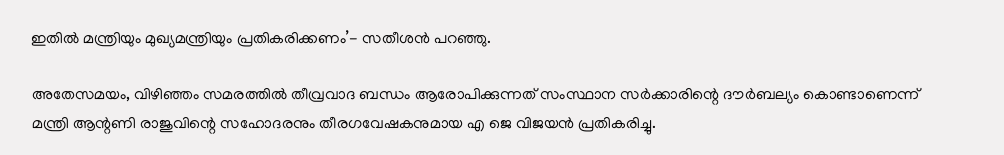ഇതില്‍ മന്ത്രിയും മുഖ്യമന്ത്രിയും പ്രതികരിക്കണം’- സതീശന്‍ പറഞ്ഞു.

അതേസമയം, വിഴിഞ്ഞം സമരത്തില്‍ തീവ്രവാദ ബന്ധം ആരോപിക്കുന്നത് സംസ്ഥാന സര്‍ക്കാരിന്റെ ദൗര്‍ബല്യം കൊണ്ടാണെന്ന് മന്ത്രി ആന്റണി രാജുവിന്റെ സഹോദരനും തീരഗവേഷകനുമായ എ ജെ വിജയന്‍ പ്രതികരിച്ചു.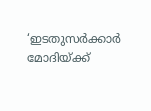‘ഇടതുസര്‍ക്കാര്‍ മോദിയ്ക്ക്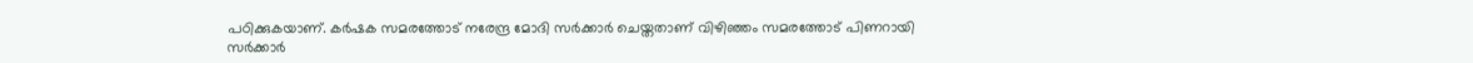പഠിക്കുകയാണ്. കര്‍ഷക സമരത്തോട് നരേന്ദ്ര മോദി സര്‍ക്കാര്‍ ചെയ്തതാണ് വിഴിഞ്ഞം സമരത്തോട് പിണറായി സര്‍ക്കാര്‍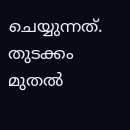ചെയ്യുന്നത്. തുടക്കം മുതല്‍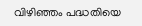വിഴിഞ്ഞം പദ്ധതിയെ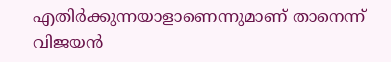എതിര്‍ക്കുന്നയാളാണെന്നുമാണ് താനെന്ന് വിജയന്‍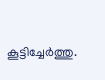കൂട്ടിച്ചേര്‍ത്തു.